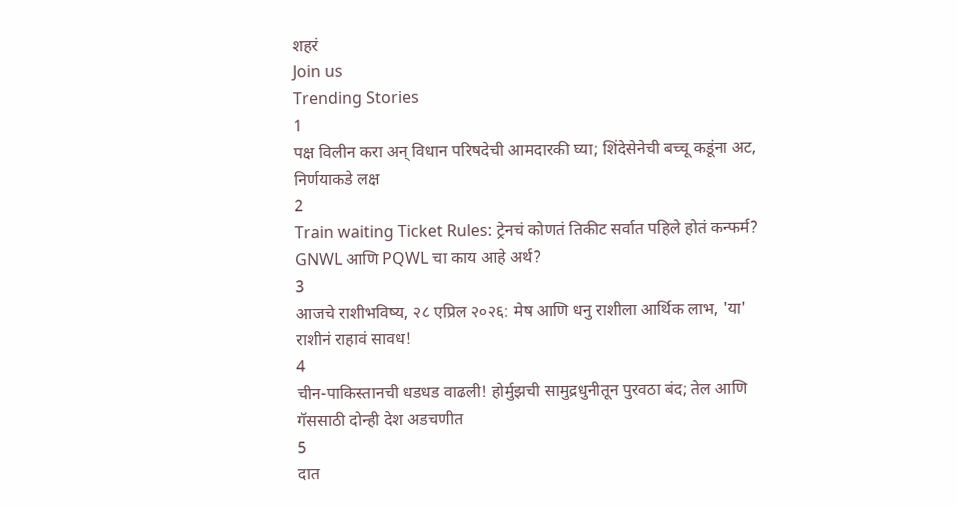शहरं
Join us
Trending Stories
1
पक्ष विलीन करा अन् विधान परिषदेची आमदारकी घ्या; शिंदेसेनेची बच्चू कडूंना अट, निर्णयाकडे लक्ष
2
Train waiting Ticket Rules: ट्रेनचं कोणतं तिकीट सर्वात पहिले होतं कन्फर्म? GNWL आणि PQWL चा काय आहे अर्थ?
3
आजचे राशीभविष्य, २८ एप्रिल २०२६: मेष आणि धनु राशीला आर्थिक लाभ, 'या' राशीनं राहावं सावध!
4
चीन-पाकिस्तानची धडधड वाढली! होर्मुझची सामुद्रधुनीतून पुरवठा बंद; तेल आणि गॅससाठी दोन्ही देश अडचणीत
5
दात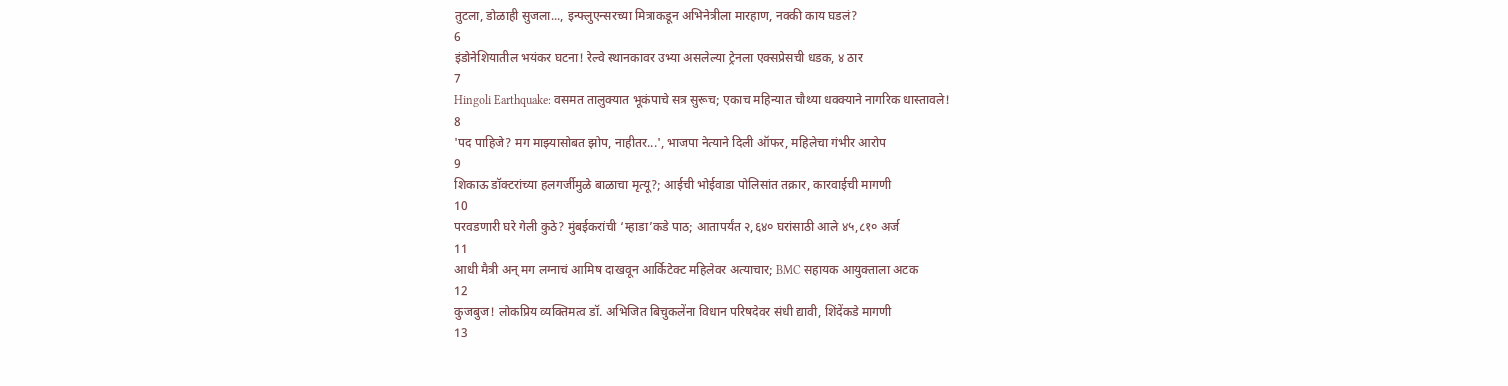तुटला, डोळाही सुजला..., इन्फ्लुएन्सरच्या मित्राकडून अभिनेत्रीला मारहाण, नक्की काय घडलं?
6
इंडोनेशियातील भयंकर घटना! रेल्वे स्थानकावर उभ्या असलेल्या ट्रेनला एक्सप्रेसची धडक, ४ ठार
7
Hingoli Earthquake: वसमत तालुक्यात भूकंपाचे सत्र सुरूच; एकाच महिन्यात चौथ्या धक्क्याने नागरिक धास्तावले!
8
'पद पाहिजे? मग माझ्यासोबत झोप, नाहीतर...', भाजपा नेत्याने दिली ऑफर, महिलेचा गंभीर आरोप
9
शिकाऊ डॉक्टरांच्या हलगर्जीमुळे बाळाचा मृत्यू?; आईची भोईवाडा पोलिसांत तक्रार, कारवाईची मागणी
10
परवडणारी घरे गेली कुठे? मुंबईकरांची ‘म्हाडा’कडे पाठ; आतापर्यंत २,६४० घरांसाठी आले ४५,८१० अर्ज
11
आधी मैत्री अन् मग लग्नाचं आमिष दाखवून आर्किटेक्ट महिलेवर अत्याचार; BMC सहायक आयुक्ताला अटक
12
कुजबुज! लोकप्रिय व्यक्तिमत्व डॉ. अभिजित बिचुकलेंना विधान परिषदेवर संधी द्यावी, शिंदेंकडे मागणी
13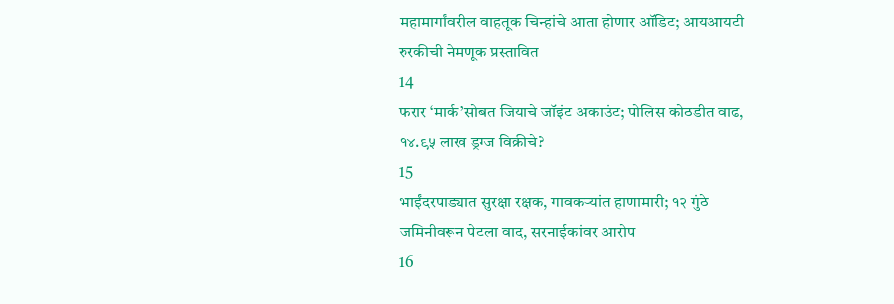महामार्गांवरील वाहतूक चिन्हांचे आता होणार ऑडिट; आयआयटी रुरकीची नेमणूक प्रस्तावित
14
फरार ‘मार्क’सोबत जियाचे जॉइंट अकाउंट; पोलिस कोठडीत वाढ, १४.९५ लाख ड्रग्ज विक्रीचे?
15
भाईंदरपाड्यात सुरक्षा रक्षक, गावकऱ्यांत हाणामारी; १२ गुंठे जमिनीवरून पेटला वाद, सरनाईकांवर आरोप
16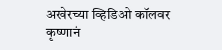अखेरच्या व्हिडिओ कॉलवर कृष्णानं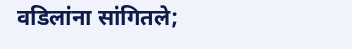वडिलांना सांगितले;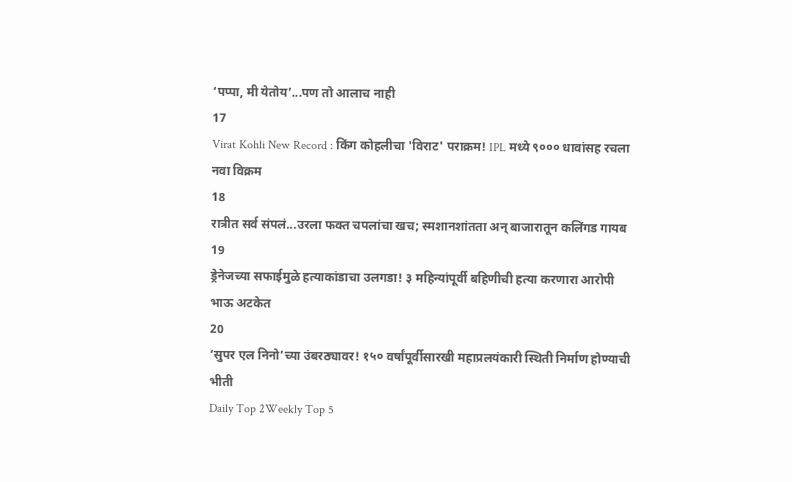‘पप्पा, मी येतोय’...पण तो आलाच नाही
17
Virat Kohli New Record : किंग कोहलीचा 'विराट' पराक्रम! IPL मध्ये ९००० धावांसह रचला नवा विक्रम
18
रात्रीत सर्व संपलं...उरला फक्त चपलांचा खच; स्मशानशांतता अन् बाजारातून कलिंगड गायब
19
ड्रेनेजच्या सफाईमुळे हत्याकांडाचा उलगडा! ३ महिन्यांपूर्वी बहिणीची हत्या करणारा आरोपी भाऊ अटकेत
20
‘सुपर एल निनो’च्या उंबरठ्यावर! १५० वर्षांपूर्वीसारखी महाप्रलयंकारी स्थिती निर्माण होण्याची भीती
Daily Top 2Weekly Top 5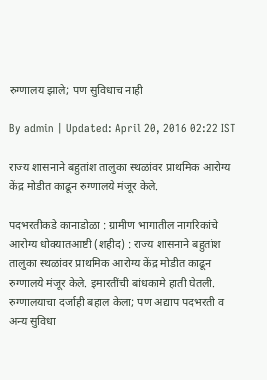रुग्णालय झाले; पण सुविधाच नाही

By admin | Updated: April 20, 2016 02:22 IST

राज्य शासनाने बहुतांश तालुका स्थळांवर प्राथमिक आरोग्य केंद्र मोडीत काढून रुग्णालये मंजूर केले.

पदभरतीकडे कानाडोळा : ग्रामीण भागातील नागरिकांचे आरोग्य धोक्यातआष्टी (शहीद) : राज्य शासनाने बहुतांश तालुका स्थळांवर प्राथमिक आरोग्य केंद्र मोडीत काढून रुग्णालये मंजूर केले. इमारतींची बांधकामे हाती घेतली. रुग्णालयाचा दर्जाही बहाल केला; पण अद्याप पदभरती व अन्य सुविधा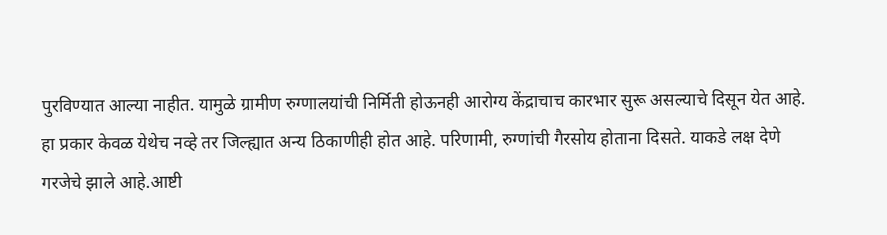पुरविण्यात आल्या नाहीत. यामुळे ग्रामीण रुग्णालयांची निर्मिती होऊनही आरोग्य केंद्राचाच कारभार सुरू असल्याचे दिसून येत आहे. हा प्रकार केवळ येथेच नव्हे तर जिल्ह्यात अन्य ठिकाणीही होत आहे. परिणामी, रुग्णांची गैरसोय होताना दिसते. याकडे लक्ष देणे गरजेचे झाले आहे.आष्टी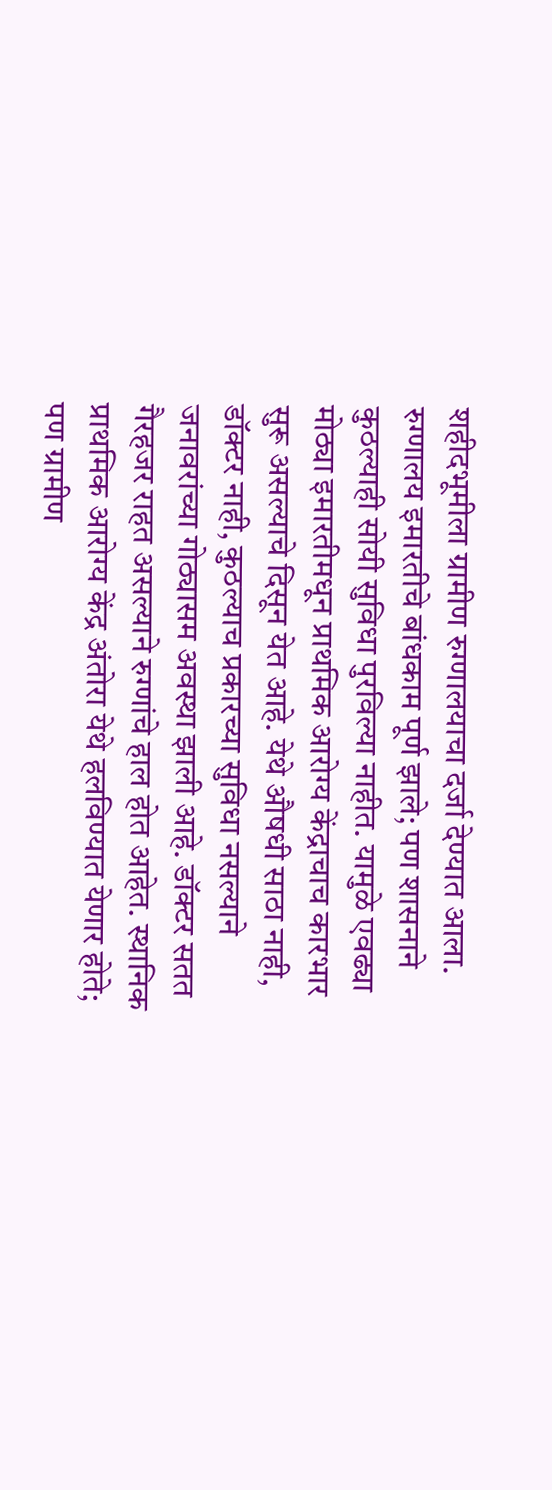शहीदभूमीला ग्रामीण रुग्णालयाचा दर्जा देण्यात आला. रुग्णालय इमारतीचे बांधकाम पूर्ण झाले; पण शासनाने कुठल्याही सोयी सुविधा पुरविल्या नाहीत. यामुळे एवढ्या मोठ्या इमारतीमधून प्राथमिक आरोग्य केंद्राचाच कारभार सुरू असल्याचे दिसून येत आहे. येथे औषधी साठा नाही, डॉक्टर नाही, कुठल्याच प्रकारच्या सुविधा नसल्याने जनावरांच्या गोठ्यासम अवस्था झाली आहे. डॉक्टर सतत गैरहजर राहत असल्याने रुग्णांचे हाल होत आहेत. स्थानिक प्राथमिक आरोग्य केंद्र अंतोरा येथे हलविण्यात येणार होते; पण ग्रामीण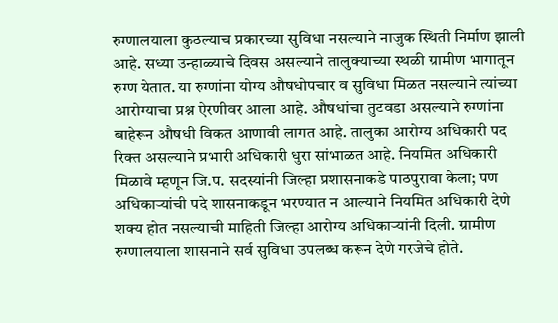रुग्णालयाला कुठल्याच प्रकारच्या सुविधा नसल्याने नाजुक स्थिती निर्माण झाली आहे. सध्या उन्हाळ्याचे दिवस असल्याने तालुक्याच्या स्थळी ग्रामीण भागातून रुग्ण येतात. या रुग्णांना योग्य औषधोपचार व सुविधा मिळत नसल्याने त्यांच्या आरोग्याचा प्रश्न ऐरणीवर आला आहे. औषधांचा तुटवडा असल्याने रुग्णांना बाहेरून औषधी विकत आणावी लागत आहे. तालुका आरोग्य अधिकारी पद रिक्त असल्याने प्रभारी अधिकारी धुरा सांभाळत आहे. नियमित अधिकारी मिळावे म्हणून जि.प. सदस्यांनी जिल्हा प्रशासनाकडे पाठपुरावा केला; पण अधिकाऱ्यांची पदे शासनाकडून भरण्यात न आल्याने नियमित अधिकारी देणे शक्य होत नसल्याची माहिती जिल्हा आरोग्य अधिकाऱ्यांनी दिली. ग्रामीण रुग्णालयाला शासनाने सर्व सुविधा उपलब्ध करून देणे गरजेचे होते.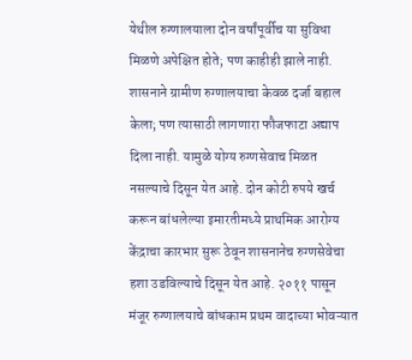येथील रुग्णालयाला दोन वर्षांपूर्वीच या सुविधा मिळणे अपेक्षित होते; पण काहीही झाले नाही. शासनाने ग्रामीण रुग्णालयाचा केवळ दर्जा बहाल केला; पण त्यासाठी लागणारा फौजफाटा अद्याप दिला नाही. यामुळे योग्य रुग्णसेवाच मिळत नसल्याचे दिसून येत आहे. दोन कोटी रुपये खर्च करून बांधलेल्या इमारतीमध्ये प्राथमिक आरोग्य केंद्राचा कारभार सुरू ठेवून शासनानेच रुग्णसेवेचा हशा उडविल्याचे दिसून येत आहे. २०११ पासून मंजूर रुग्णालयाचे बांधकाम प्रथम वादाच्या भोवऱ्यात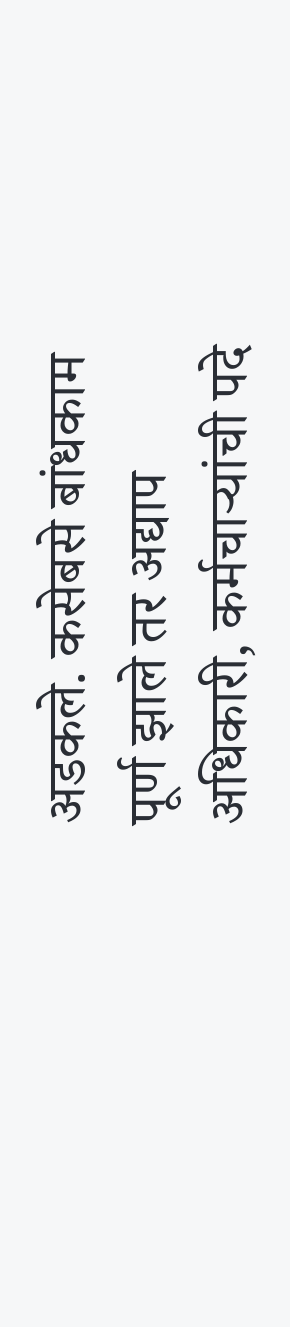अडकले. कसेबसे बांधकाम पूर्ण झाले तर अद्याप अधिकारी, कर्मचाऱ्यांची पदे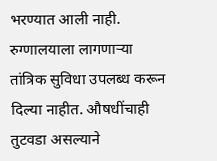भरण्यात आली नाही. रुग्णालयाला लागणाऱ्या तांत्रिक सुविधा उपलब्ध करून दिल्या नाहीत. औषधींचाही तुटवडा असल्याने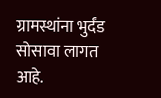ग्रामस्थांना भुर्दंड सोसावा लागत आहे.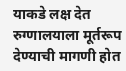याकडे लक्ष देत रुग्णालयाला मूर्तरूप देण्याची मागणी होत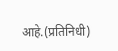आहे.(प्रतिनिधी)